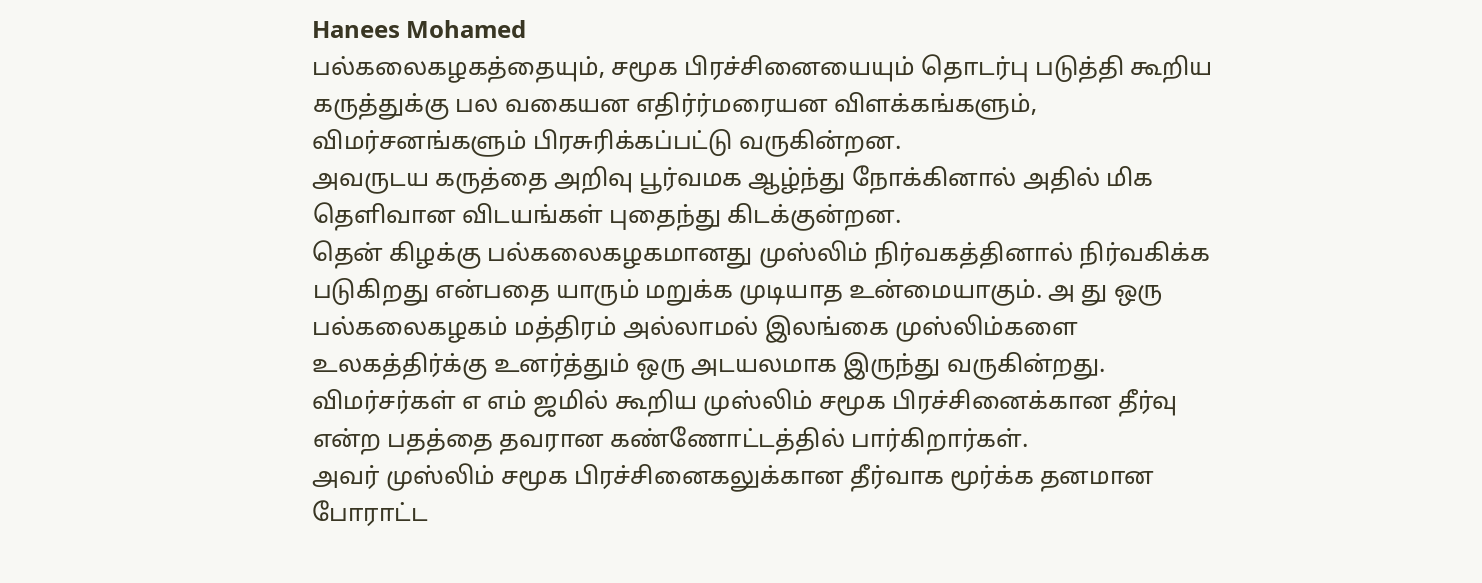Hanees Mohamed
பல்கலைகழகத்தையும், சமூக பிரச்சினையையும் தொடர்பு படுத்தி கூறிய கருத்துக்கு பல வகையன எதிர்ர்மரையன விளக்கங்களும், விமர்சனங்களும் பிரசுரிக்கப்பட்டு வருகின்றன.
அவருடய கருத்தை அறிவு பூர்வமக ஆழ்ந்து நோக்கினால் அதில் மிக தெளிவான விடயங்கள் புதைந்து கிடக்குன்றன.
தென் கிழக்கு பல்கலைகழகமானது முஸ்லிம் நிர்வகத்தினால் நிர்வகிக்க படுகிறது என்பதை யாரும் மறுக்க முடியாத உன்மையாகும். அ து ஒரு பல்கலைகழகம் மத்திரம் அல்லாமல் இலங்கை முஸ்லிம்களை உலகத்திர்க்கு உனர்த்தும் ஒரு அடயலமாக இருந்து வருகின்றது.
விமர்சர்கள் எ எம் ஜமில் கூறிய முஸ்லிம் சமூக பிரச்சினைக்கான தீர்வு என்ற பதத்தை தவரான கண்ணோட்டத்தில் பார்கிறார்கள்.
அவர் முஸ்லிம் சமூக பிரச்சினைகலுக்கான தீர்வாக மூர்க்க தனமான போராட்ட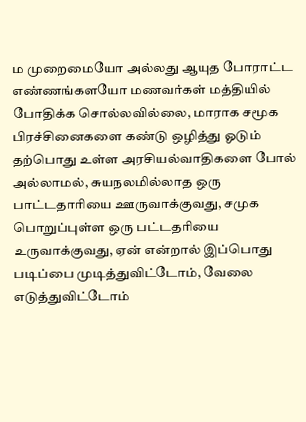ம முறைமையோ அல்லது ஆயுத போராட்ட எண்ணங்களயோ மணவர்கள் மத்தியில் போதிக்க சொல்லவில்லை, மாராக சமூக பிரச்சினைகளை கண்டு ஒழித்து ஓடும் தற்பொது உள்ள அரசியல்வாதிகளை போல் அல்லாமல், சுயநலமில்லாத ஒரு பாட்டதாரியை ஊருவாக்குவது, சமுக பொறுப்புள்ள ஒரு பட்டதரியை உருவாக்குவது, ஏன் என்றால் இப்பொது படிப்பை முடித்துவிட்டோம், வேலை எடுத்துவிட்டோம்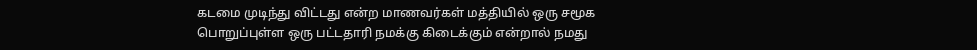கடமை முடிந்து விட்டது என்ற மாணவர்கள் மத்தியில் ஒரு சமூக பொறுப்புள்ள ஒரு பட்டதாரி நமக்கு கிடைக்கும் என்றால் நமது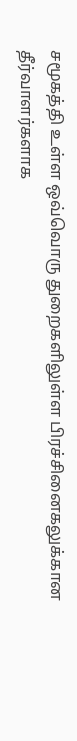சமூகத்தி உள்ள ஒவ்வொரு துறைகளிலுள்ள பிரச்சினைகலுக்கான தீர்வாளர்களாக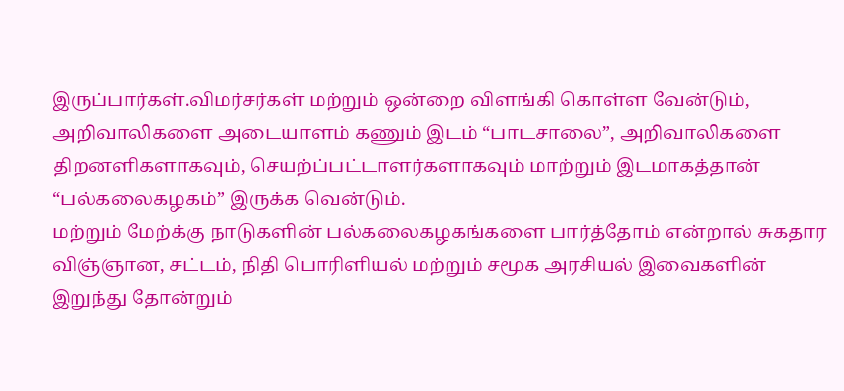இருப்பார்கள்.விமர்சர்கள் மற்றும் ஒன்றை விளங்கி கொள்ள வேன்டும்,
அறிவாலிகளை அடையாளம் கணும் இடம் “பாடசாலை”, அறிவாலிகளை திறனளிகளாகவும், செயற்ப்பட்டாளர்களாகவும் மாற்றும் இடமாகத்தான் “பல்கலைகழகம்” இருக்க வென்டும்.
மற்றும் மேற்க்கு நாடுகளின் பல்கலைகழகங்களை பார்த்தோம் என்றால் சுகதார விஞ்ஞான, சட்டம், நிதி பொரிளியல் மற்றும் சமூக அரசியல் இவைகளின் இறுந்து தோன்றும்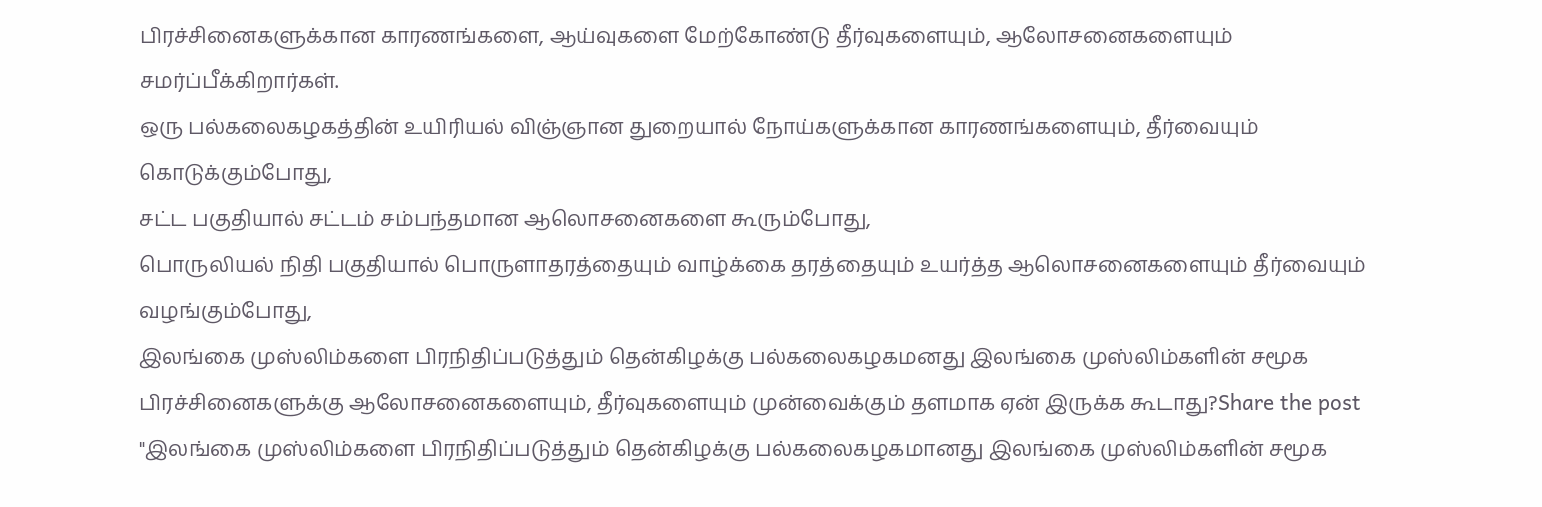பிரச்சினைகளுக்கான காரணங்களை, ஆய்வுகளை மேற்கோண்டு தீர்வுகளையும், ஆலோசனைகளையும் சமர்ப்பீக்கிறார்கள்.
ஒரு பல்கலைகழகத்தின் உயிரியல் விஞ்ஞான துறையால் நோய்களுக்கான காரணங்களையும், தீர்வையும் கொடுக்கும்போது,
சட்ட பகுதியால் சட்டம் சம்பந்தமான ஆலொசனைகளை கூரும்போது,
பொருலியல் நிதி பகுதியால் பொருளாதரத்தையும் வாழ்க்கை தரத்தையும் உயர்த்த ஆலொசனைகளையும் தீர்வையும் வழங்கும்போது,
இலங்கை முஸ்லிம்களை பிரநிதிப்படுத்தும் தென்கிழக்கு பல்கலைகழகமனது இலங்கை முஸ்லிம்களின் சமூக பிரச்சினைகளுக்கு ஆலோசனைகளையும், தீர்வுகளையும் முன்வைக்கும் தளமாக ஏன் இருக்க கூடாது?Share the post "இலங்கை முஸ்லிம்களை பிரநிதிப்படுத்தும் தென்கிழக்கு பல்கலைகழகமானது இலங்கை முஸ்லிம்களின் சமூக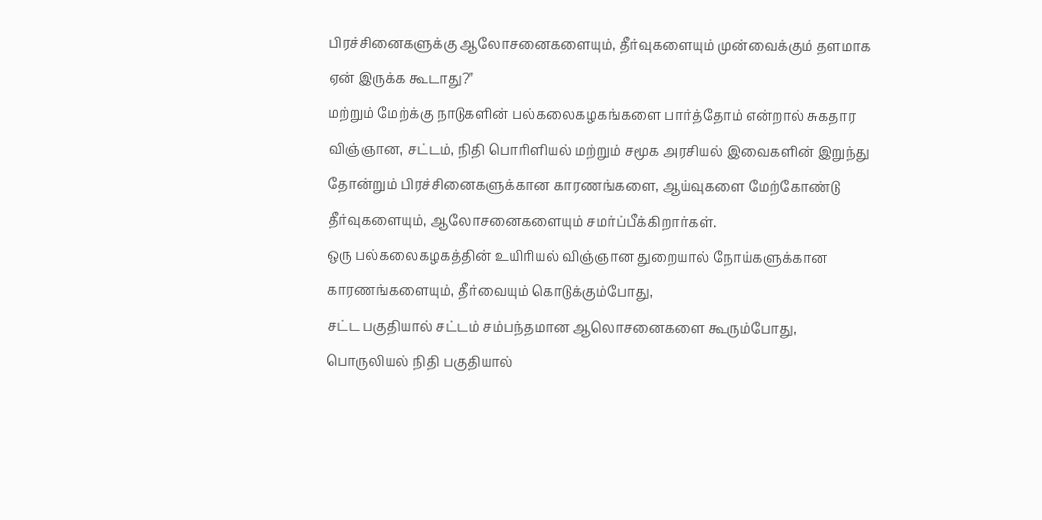பிரச்சினைகளுக்கு ஆலோசனைகளையும், தீர்வுகளையும் முன்வைக்கும் தளமாக ஏன் இருக்க கூடாது?"
மற்றும் மேற்க்கு நாடுகளின் பல்கலைகழகங்களை பார்த்தோம் என்றால் சுகதார விஞ்ஞான, சட்டம், நிதி பொரிளியல் மற்றும் சமூக அரசியல் இவைகளின் இறுந்து தோன்றும் பிரச்சினைகளுக்கான காரணங்களை, ஆய்வுகளை மேற்கோண்டு தீர்வுகளையும், ஆலோசனைகளையும் சமர்ப்பீக்கிறார்கள்.
ஒரு பல்கலைகழகத்தின் உயிரியல் விஞ்ஞான துறையால் நோய்களுக்கான காரணங்களையும், தீர்வையும் கொடுக்கும்போது,
சட்ட பகுதியால் சட்டம் சம்பந்தமான ஆலொசனைகளை கூரும்போது,
பொருலியல் நிதி பகுதியால்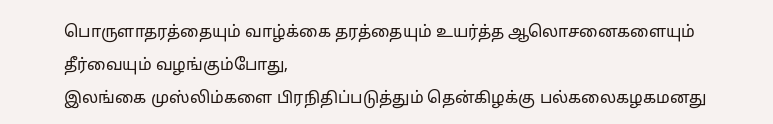பொருளாதரத்தையும் வாழ்க்கை தரத்தையும் உயர்த்த ஆலொசனைகளையும் தீர்வையும் வழங்கும்போது,
இலங்கை முஸ்லிம்களை பிரநிதிப்படுத்தும் தென்கிழக்கு பல்கலைகழகமனது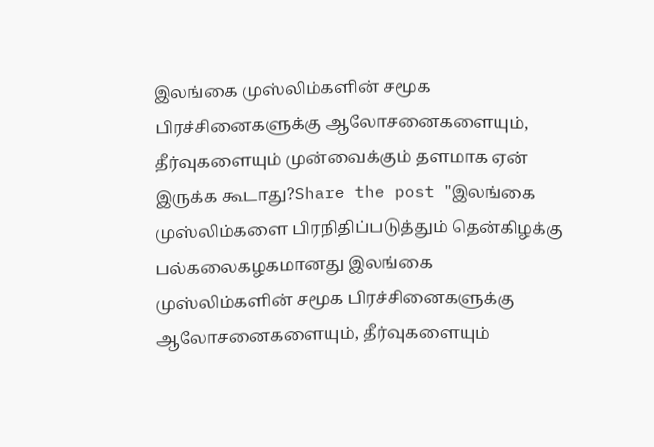இலங்கை முஸ்லிம்களின் சமூக பிரச்சினைகளுக்கு ஆலோசனைகளையும், தீர்வுகளையும் முன்வைக்கும் தளமாக ஏன் இருக்க கூடாது?Share the post "இலங்கை முஸ்லிம்களை பிரநிதிப்படுத்தும் தென்கிழக்கு பல்கலைகழகமானது இலங்கை முஸ்லிம்களின் சமூக பிரச்சினைகளுக்கு ஆலோசனைகளையும், தீர்வுகளையும்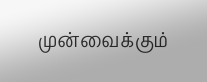முன்வைக்கும்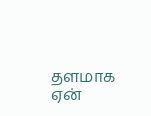தளமாக ஏன்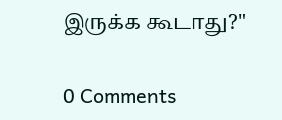இருக்க கூடாது?"

0 Comments